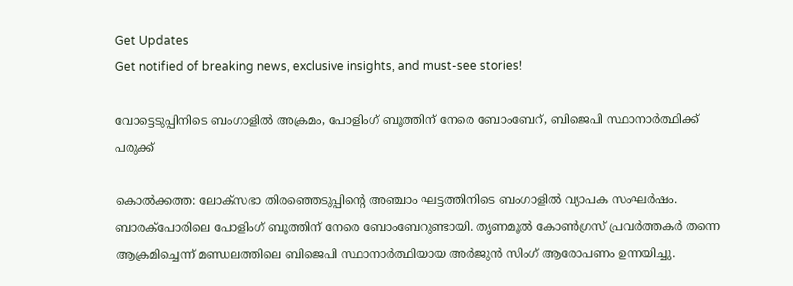Get Updates
Get notified of breaking news, exclusive insights, and must-see stories!

വോട്ടെടുപ്പിനിടെ ബംഗാളിൽ അക്രമം, പോളിംഗ് ബൂത്തിന് നേരെ ബോംബേറ്, ബിജെപി സ്ഥാനാർത്ഥിക്ക് പരുക്ക്

കൊൽക്കത്ത: ലോക്സഭാ തിരഞ്ഞെടുപ്പിന്റെ അഞ്ചാം ഘട്ടത്തിനിടെ ബംഗാളിൽ വ്യാപക സംഘർഷം. ബാരക്പോരിലെ പോളിംഗ് ബൂത്തിന് നേരെ ബോംബേറുണ്ടായി. തൃണമൂൽ കോൺഗ്രസ് പ്രവർത്തകർ തന്നെ ആക്രമിച്ചെന്ന് മണ്ഡലത്തിലെ ബിജെപി സ്ഥാനാർത്ഥിയായ അർജുൻ സിംഗ് ആരോപണം ഉന്നയിച്ചു.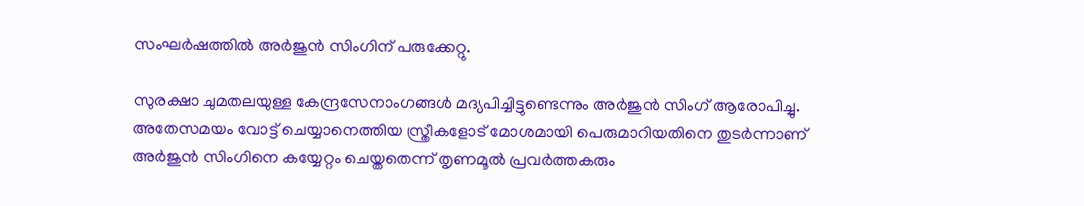സംഘർഷത്തിൽ അർജുൻ സിംഗിന് പരുക്കേറ്റു.

സുരക്ഷാ ചുമതലയുള്ള കേന്ദ്രസേനാംഗങ്ങൾ മദ്യപിച്ചിട്ടുണ്ടെന്നും അർജുൻ സിംഗ് ആരോപിച്ചു. അതേസമയം വോട്ട് ചെയ്യാനെത്തിയ സ്ത്രീകളോട് മോശമായി പെരുമാറിയതിനെ തുടർന്നാണ് അർജുൻ സിംഗിനെ കയ്യേറ്റം ചെയ്തതെന്ന് തൃണമൂൽ പ്രവർത്തകരും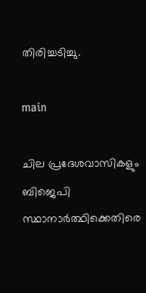തിരിച്ചടിച്ചു.

main

ചില പ്രദേശവാസികളും ബിജെപി സ്ഥാനാർത്ഥിക്കെതിരെ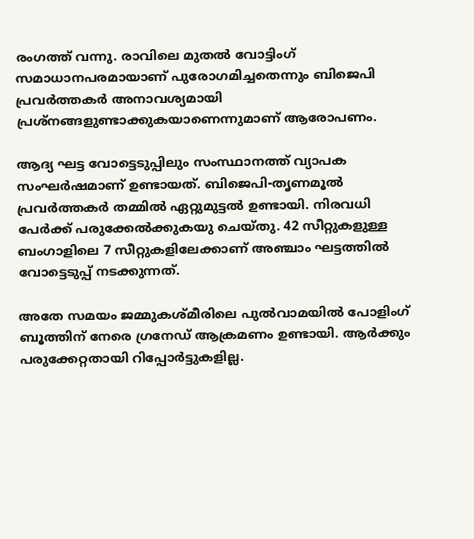രംഗത്ത് വന്നു. രാവിലെ മുതൽ വോട്ടിംഗ് സമാധാനപരമായാണ് പുരോഗമിച്ചതെന്നും ബിജെപി പ്രവർത്തകർ അനാവശ്യമായി പ്രശ്നങ്ങളുണ്ടാക്കുകയാണെന്നുമാണ് ആരോപണം.

ആദ്യ ഘട്ട വോട്ടെടുപ്പിലും സംസ്ഥാനത്ത് വ്യാപക സംഘർഷമാണ് ഉണ്ടായത്. ബിജെപി-തൃണമൂൽ പ്രവർത്തകർ തമ്മിൽ ഏറ്റുമുട്ടൽ ഉണ്ടായി. നിരവധി പേർക്ക് പരുക്കേൽക്കുകയു ചെയ്തു. 42 സീറ്റുകളുള്ള ബംഗാളിലെ 7 സീറ്റുകളിലേക്കാണ് അഞ്ചാം ഘട്ടത്തിൽ വോട്ടെടുപ്പ് നടക്കുന്നത്.

അതേ സമയം ജമ്മുകശ്മീരിലെ പുൽവാമയിൽ പോളിംഗ് ബൂത്തിന് നേരെ ഗ്രനേഡ് ആക്രമണം ഉണ്ടായി. ആർക്കും പരുക്കേറ്റതായി റിപ്പോർട്ടുകളില്ല.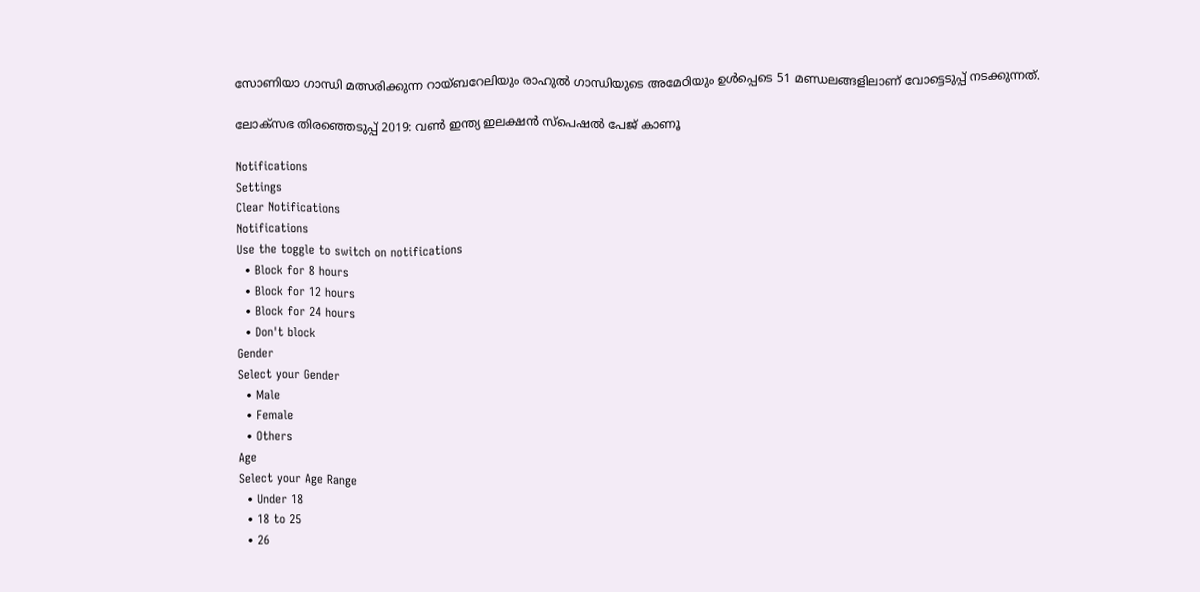സോണിയാ ഗാന്ധി മത്സരിക്കുന്ന റായ്ബറേലിയും രാഹുൽ ഗാന്ധിയുടെ അമേഠിയും ഉൾപ്പെടെ 51 മണ്ഡലങ്ങളിലാണ് വോട്ടെടുപ്പ് നടക്കുന്നത്.

ലോക്സഭ തിരഞ്ഞെടുപ്പ് 2019: വൺ ഇന്ത്യ ഇലക്ഷൻ സ്പെഷൽ പേജ് കാണൂ

Notifications
Settings
Clear Notifications
Notifications
Use the toggle to switch on notifications
  • Block for 8 hours
  • Block for 12 hours
  • Block for 24 hours
  • Don't block
Gender
Select your Gender
  • Male
  • Female
  • Others
Age
Select your Age Range
  • Under 18
  • 18 to 25
  • 26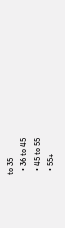to 35
  • 36 to 45
  • 45 to 55
  • 55+